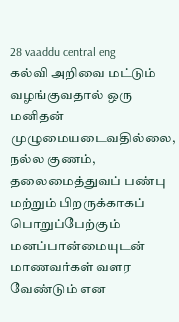28 vaaddu central eng
கல்வி அறிவை மட்டும் வழங்குவதால் ஒரு மனிதன் முழுமையடைவதில்லை, நல்ல குணம், தலைமைத்துவப் பண்பு மற்றும் பிறருக்காகப் பொறுப்பேற்கும் மனப்பான்மையுடன் மாணவர்கள் வளர வேண்டும் என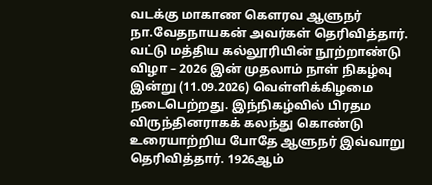வடக்கு மாகாண கௌரவ ஆளுநர் நா.வேதநாயகன் அவர்கள் தெரிவித்தார். வட்டு மத்திய கல்லூரியின் நூற்றாண்டு விழா – 2026 இன் முதலாம் நாள் நிகழ்வு இன்று (11.09.2026) வெள்ளிக்கிழமை நடைபெற்றது. இந்நிகழ்வில் பிரதம விருந்தினராகக் கலந்து கொண்டு உரையாற்றிய போதே ஆளுநர் இவ்வாறு தெரிவித்தார். 1926ஆம்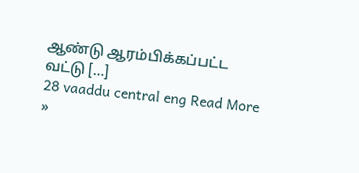ஆண்டு ஆரம்பிக்கப்பட்ட வட்டு […]
28 vaaddu central eng Read More »